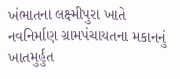ખંભાતના લક્ષ્મીપુરા ખાતે નવનિર્માણ ગ્રામપંચાયતના મકાનનું ખાતમુર્હુત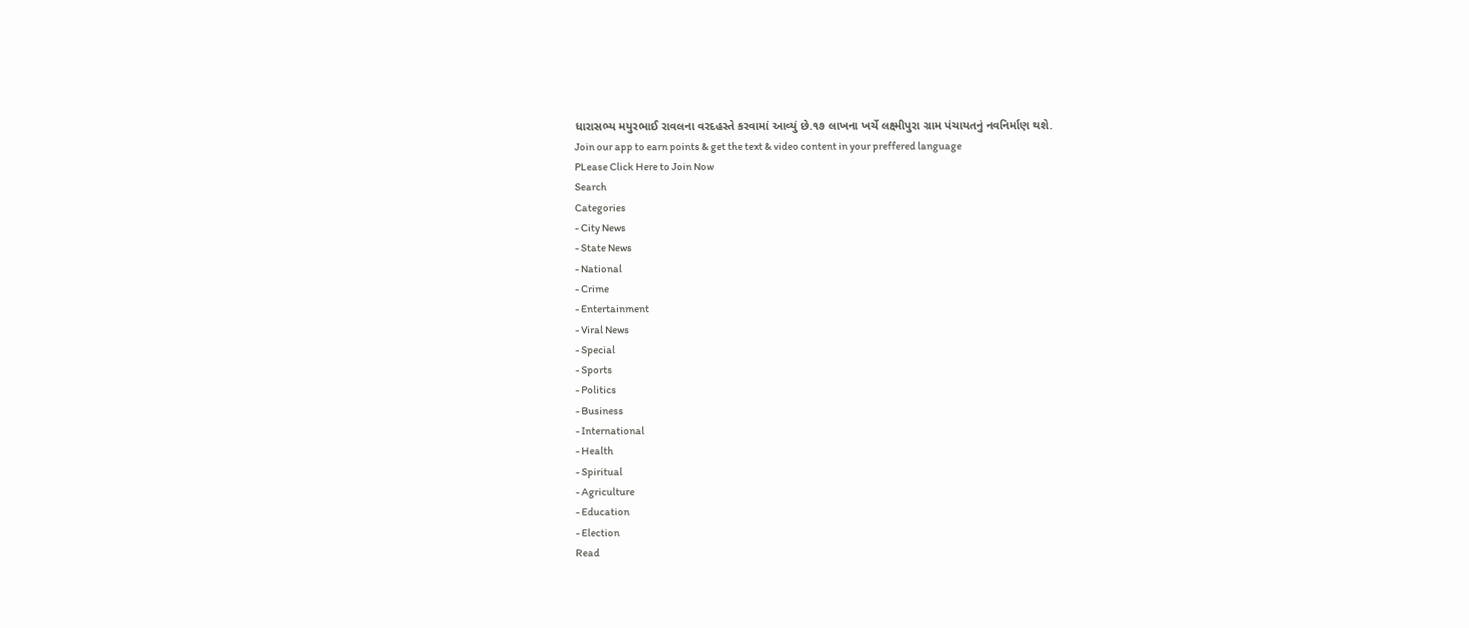ધારાસભ્ય મયુરભાઈ રાવલના વરદહસ્તે કરવામાં આવ્યું છે.૧૭ લાખના ખર્ચે લક્ષ્મીપુરા ગ્રામ પંચાયતનું નવનિર્માણ થશે.
Join our app to earn points & get the text & video content in your preffered language
PLease Click Here to Join Now
Search
Categories
- City News
- State News
- National
- Crime
- Entertainment
- Viral News
- Special
- Sports
- Politics
- Business
- International
- Health
- Spiritual
- Agriculture
- Education
- Election
Read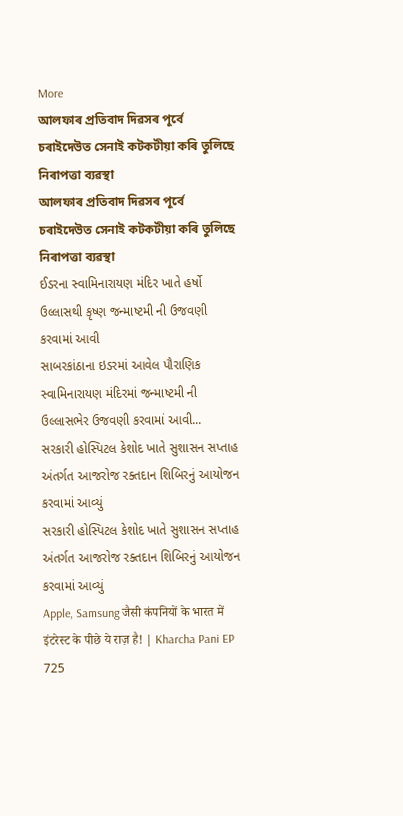More
আলফাৰ প্ৰতিবাদ দিৱসৰ পূৰ্বে চৰাইদেউত সেনাই কটকটীয়া কৰি তুলিছে নিৰাপত্তা ব্যৱস্থা
আলফাৰ প্ৰতিবাদ দিৱসৰ পূৰ্বে চৰাইদেউত সেনাই কটকটীয়া কৰি তুলিছে নিৰাপত্তা ব্যৱস্থা
ઈડરના સ્વામિનારાયણ મંદિર ખાતે હર્ષો ઉલ્લાસથી કૃષ્ણ જન્માષ્ટમી ની ઉજવણી કરવામાં આવી
સાબરકાંઠાના ઇડરમાં આવેલ પૌરાણિક સ્વામિનારાયણ મંદિરમાં જન્માષ્ટમી ની ઉલ્લાસભેર ઉજવણી કરવામાં આવી...
સરકારી હોસ્પિટલ કેશોદ ખાતે સુશાસન સપ્તાહ અંતર્ગત આજરોજ રક્તદાન શિબિરનું આયોજન કરવામાં આવ્યું
સરકારી હોસ્પિટલ કેશોદ ખાતે સુશાસન સપ્તાહ અંતર્ગત આજરોજ રક્તદાન શિબિરનું આયોજન કરવામાં આવ્યું
Apple, Samsung जैसी कंपनियों के भारत में इंटरेस्ट के पीछे ये राज़ है! | Kharcha Pani EP 725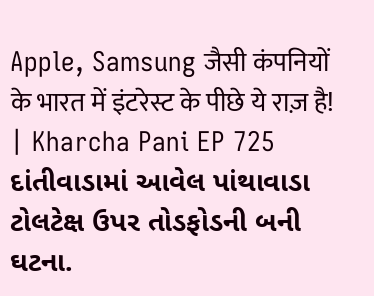Apple, Samsung जैसी कंपनियों के भारत में इंटरेस्ट के पीछे ये राज़ है! | Kharcha Pani EP 725
દાંતીવાડામાં આવેલ પાંથાવાડા ટોલટેક્ષ ઉપર તોડફોડની બની ઘટના.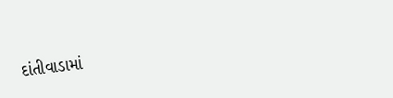દાંતીવાડામાં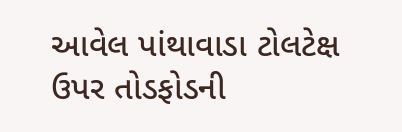આવેલ પાંથાવાડા ટોલટેક્ષ ઉપર તોડફોડની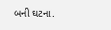બની ઘટના.